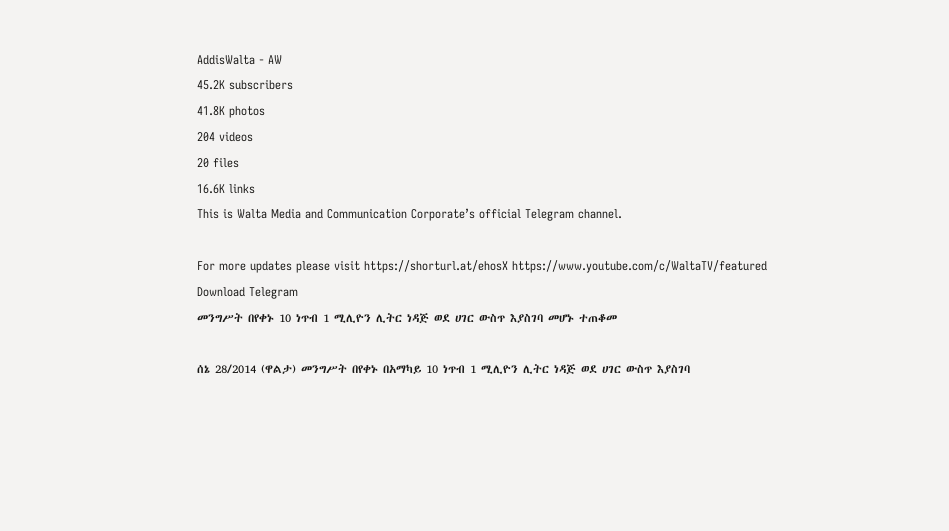AddisWalta - AW
45.2K subscribers
41.8K photos
204 videos
20 files
16.6K links
This is Walta Media and Communication Corporate’s official Telegram channel.

For more updates please visit https://shorturl.at/ehosX https://www.youtube.com/c/WaltaTV/featured
Download Telegram
መንግሥት በየቀኑ 10 ነጥብ 1 ሚሊዮን ሊትር ነዳጅ ወደ ሀገር ውስጥ እያስገባ መሆኑ ተጠቆመ

ሰኔ 28/2014 (ዋልታ) መንግሥት በየቀኑ በአማካይ 10 ነጥብ 1 ሚሊዮን ሊትር ነዳጅ ወደ ሀገር ውስጥ እያስገባ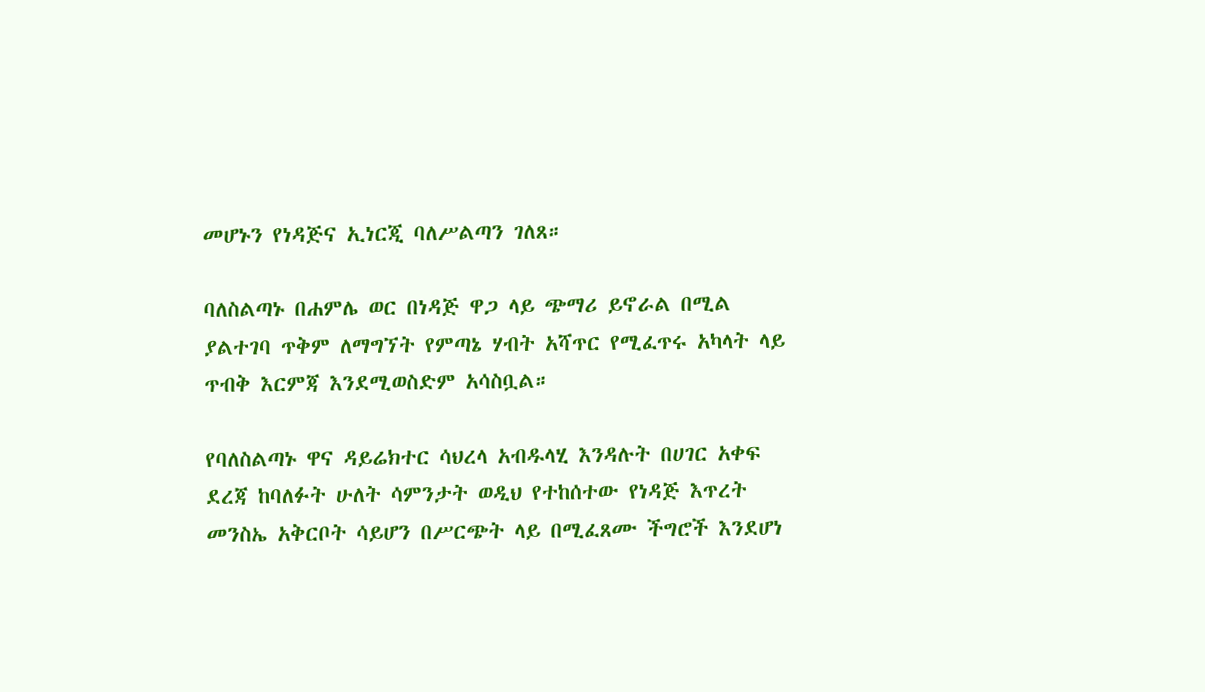መሆኑን የነዳጅና ኢነርጂ ባለሥልጣን ገለጸ።

ባለስልጣኑ በሐምሌ ወር በነዳጅ ዋጋ ላይ ጭማሪ ይኖራል በሚል ያልተገባ ጥቅም ለማግኘት የምጣኔ ሃብት አሻጥር የሚፈጥሩ አካላት ላይ ጥብቅ እርምጃ እንደሚወስድም አሳስቧል።

የባለስልጣኑ ዋና ዳይሬክተር ሳህረላ አብዱላሂ እንዳሉት በሀገር አቀፍ ደረጃ ከባለፉት ሁለት ሳምንታት ወዲህ የተከሰተው የነዳጅ እጥረት መንስኤ አቅርቦት ሳይሆን በሥርጭት ላይ በሚፈጸሙ ችግሮች እንደሆነ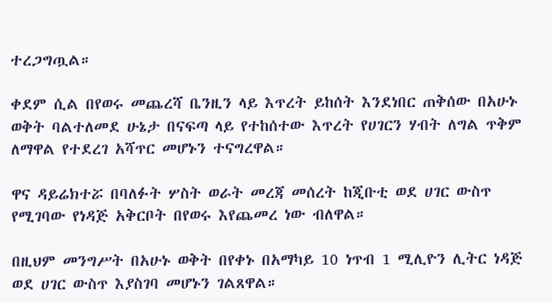ተረጋግጧል።

ቀደም ሲል በየወሩ መጨረሻ ቤንዚን ላይ እጥረት ይከሰት እንደነበር ጠቅሰው በአሁኑ ወቅት ባልተለመደ ሁኔታ በናፍጣ ላይ የተከሰተው እጥረት የሀገርን ሃብት ለግል ጥቅም ለማዋል የተደረገ አሻጥር መሆኑን ተናግረዋል።

ዋና ዳይሬክተሯ በባለፉት ሦስት ወራት መረጃ መሰረት ከጂቡቲ ወደ ሀገር ውስጥ የሚገባው የነዳጅ አቅርቦት በየወሩ እየጨመረ ነው ብለዋል።

በዚህም መንግሥት በአሁኑ ወቅት በየቀኑ በአማካይ 10 ነጥብ 1 ሚሊዮን ሊትር ነዳጅ ወደ ሀገር ውስጥ እያስገባ መሆኑን ገልጸዋል።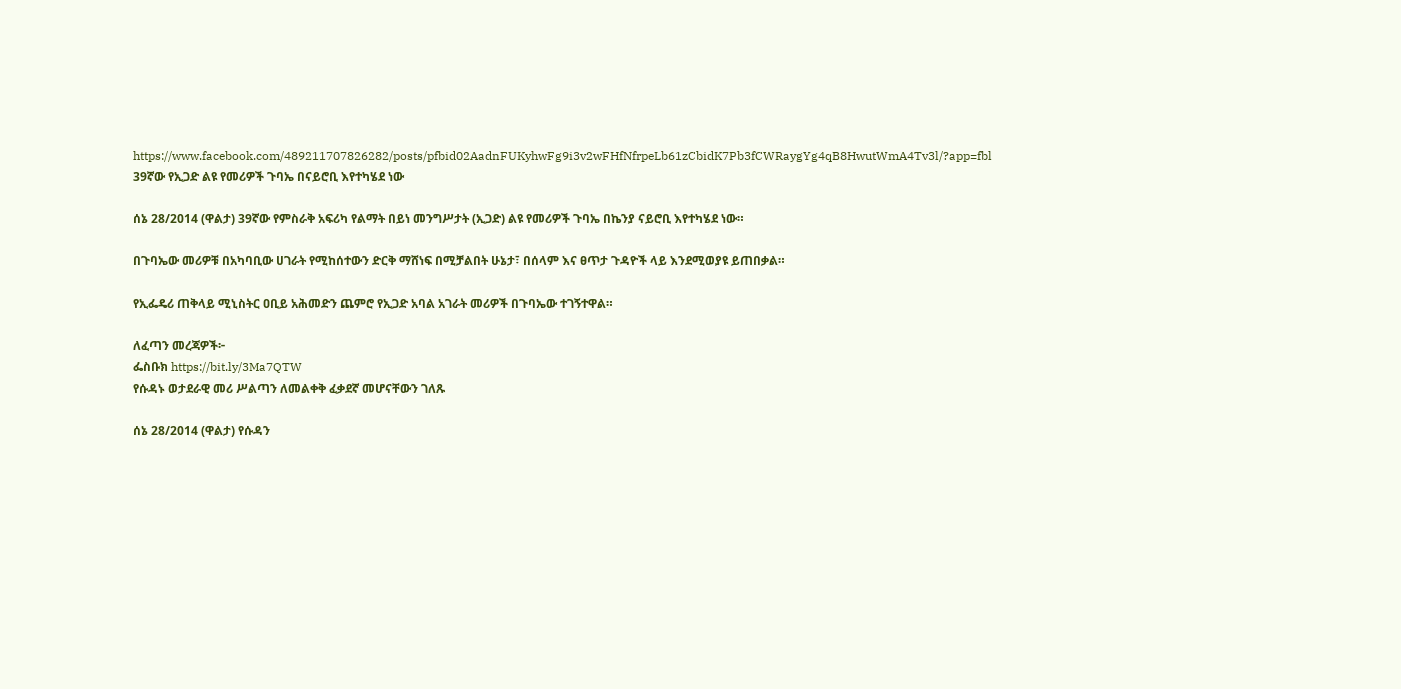https://www.facebook.com/489211707826282/posts/pfbid02AadnFUKyhwFg9i3v2wFHfNfrpeLb61zCbidK7Pb3fCWRaygYg4qB8HwutWmA4Tv3l/?app=fbl
39ኛው የኢጋድ ልዩ የመሪዎች ጉባኤ በናይሮቢ እየተካሄደ ነው

ሰኔ 28/2014 (ዋልታ) 39ኛው የምስራቅ አፍሪካ የልማት በይነ መንግሥታት (ኢጋድ) ልዩ የመሪዎች ጉባኤ በኬንያ ናይሮቢ እየተካሄደ ነው።

በጉባኤው መሪዎቹ በአካባቢው ሀገራት የሚከሰተውን ድርቅ ማሸነፍ በሚቻልበት ሁኔታ፣ በሰላም እና ፀጥታ ጉዳዮች ላይ እንደሚወያዩ ይጠበቃል።

የኢፌዴሪ ጠቅላይ ሚኒስትር ዐቢይ አሕመድን ጨምሮ የኢጋድ አባል አገራት መሪዎች በጉባኤው ተገኝተዋል።

ለፈጣን መረጃዎች፦
ፌስቡክ https://bit.ly/3Ma7QTW
የሱዳኑ ወታደራዊ መሪ ሥልጣን ለመልቀቅ ፈቃደኛ መሆናቸውን ገለጹ

ሰኔ 28/2014 (ዋልታ) የሱዳን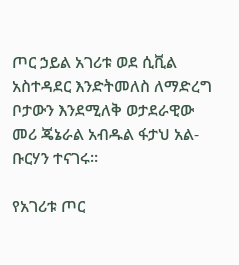ጦር ኃይል አገሪቱ ወደ ሲቪል አስተዳደር እንድትመለስ ለማድረግ ቦታውን እንደሚለቅ ወታደራዊው መሪ ጄኔራል አብዱል ፋታህ አል-ቡርሃን ተናገሩ።

የአገሪቱ ጦር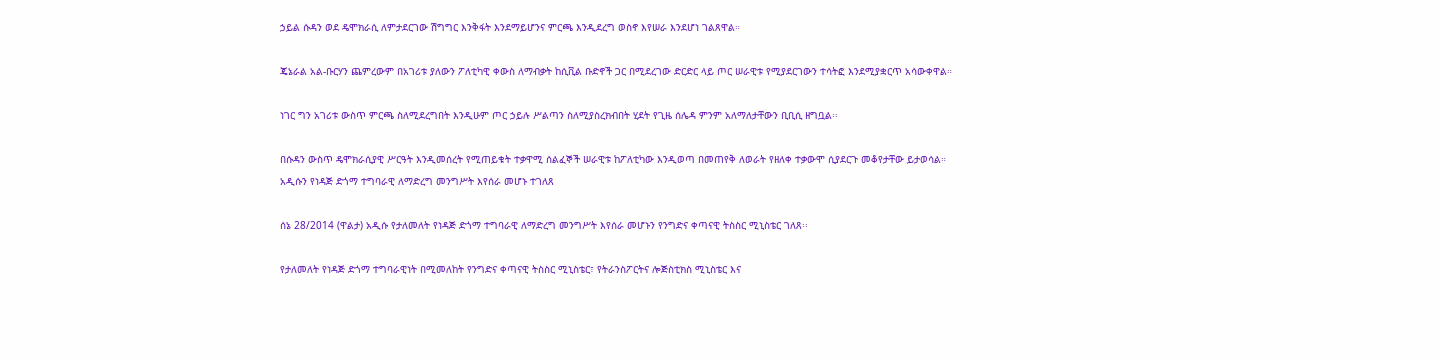ኃይል ሱዳን ወደ ዴሞክራሲ ለምታደርገው ሽግግር እንቅፋት እንደማይሆንና ምርጫ እንዲደረግ ወስኖ እየሠራ እንደሆነ ገልጸዋል።

ጄኔራል አል-ቡርሃን ጨምረውም በአገሪቱ ያለውን ፖለቲካዊ ቀውስ ለማብቃት ከሲቪል ቡድኖች ጋር በሚደረገው ድርድር ላይ ጦር ሠራዊቱ የሚያደርገውን ተሳትፎ እንደሚያቋርጥ አሳውቀዋል።

ነገር ግን አገሪቱ ውስጥ ምርጫ ስለሚደረግበት እንዲሁም ጦር ኃይሉ ሥልጣን ስለሚያስረክብበት ሂደት የጊዜ ሰሌዳ ምንም አለማለታቸውን ቢቢሲ ዘግቧል፡፡

በሱዳን ውስጥ ዴሞክራሲያዊ ሥርዓት እንዲመሰረት የሚጠይቁት ተቃዋሚ ሰልፈኞች ሠራዊቱ ከፖለቲካው እንዲወጣ በመጠየቅ ለወራት የዘለቀ ተቃውሞ ሲያደርጉ መቆየታቸው ይታወሳል።
አዲሱን የነዳጅ ድጎማ ተግባራዊ ለማድረግ መንግሥት እየሰራ መሆኑ ተገለጸ

ሰኔ 28/2014 (ዋልታ) አዲሱ የታለመለት የነዳጅ ድጎማ ተግባራዊ ለማድረግ መንግሥት እየሰራ መሆኑን የንግድና ቀጣናዊ ትስስር ሚኒስቴር ገለጸ፡፡

የታለመለት የነዳጅ ድጎማ ተግባራዊነት በሚመለከት የንግድና ቀጣናዊ ትስስር ሚኒስቴር፣ የትራንስፖርትና ሎጅስቲክስ ሚኒስቴር እና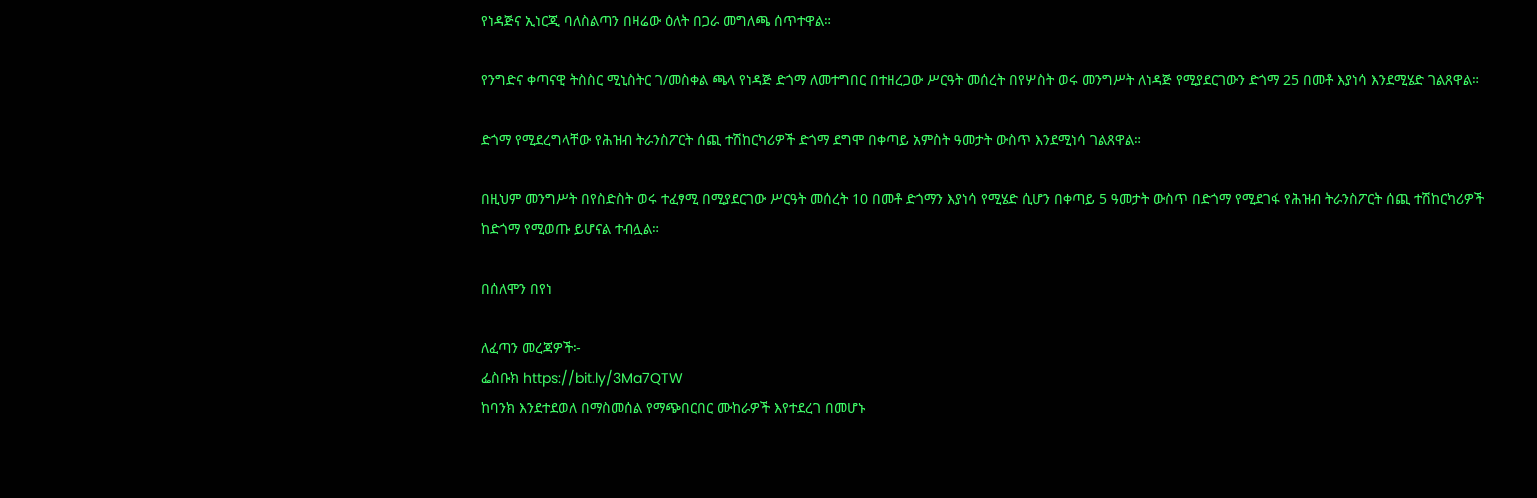የነዳጅና ኢነርጂ ባለስልጣን በዛሬው ዕለት በጋራ መግለጫ ሰጥተዋል።

የንግድና ቀጣናዊ ትስስር ሚኒስትር ገ/መስቀል ጫላ የነዳጅ ድጎማ ለመተግበር በተዘረጋው ሥርዓት መሰረት በየሦስት ወሩ መንግሥት ለነዳጅ የሚያደርገውን ድጎማ 25 በመቶ እያነሳ እንደሚሄድ ገልጸዋል።

ድጎማ የሚደረግላቸው የሕዝብ ትራንስፖርት ሰጪ ተሽከርካሪዎች ድጎማ ደግሞ በቀጣይ አምስት ዓመታት ውስጥ እንደሚነሳ ገልጸዋል።

በዚህም መንግሥት በየስድስት ወሩ ተፈፃሚ በሚያደርገው ሥርዓት መሰረት 10 በመቶ ድጎማን እያነሳ የሚሄድ ሲሆን በቀጣይ 5 ዓመታት ውስጥ በድጎማ የሚደገፋ የሕዝብ ትራንስፖርት ሰጪ ተሽከርካሪዎች ከድጎማ የሚወጡ ይሆናል ተብሏል።

በሰለሞን በየነ

ለፈጣን መረጃዎች፦
ፌስቡክ https://bit.ly/3Ma7QTW
ከባንክ እንደተደወለ በማስመሰል የማጭበርበር ሙከራዎች እየተደረገ በመሆኑ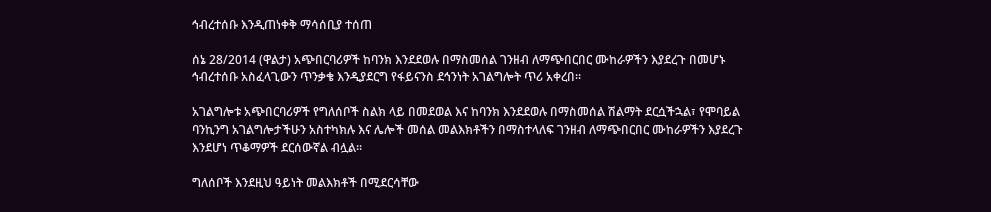ኅብረተሰቡ እንዲጠነቀቅ ማሳሰቢያ ተሰጠ

ሰኔ 28/2014 (ዋልታ) አጭበርባሪዎች ከባንክ እንደደወሉ በማስመሰል ገንዘብ ለማጭበርበር ሙከራዎችን እያደረጉ በመሆኑ ኅብረተሰቡ አስፈላጊውን ጥንቃቄ እንዲያደርግ የፋይናንስ ደኅንነት አገልግሎት ጥሪ አቀረበ።

አገልግሎቱ አጭበርባሪዎች የግለሰቦች ስልክ ላይ በመደወል እና ከባንክ እንደደወሉ በማስመሰል ሽልማት ደርሷችኋል፣ የሞባይል ባንኪንግ አገልግሎታችሁን አስተካክሉ እና ሌሎች መሰል መልእክቶችን በማስተላለፍ ገንዘብ ለማጭበርበር ሙከራዎችን እያደረጉ እንደሆነ ጥቆማዎች ደርሰውኛል ብሏል።

ግለሰቦች እንደዚህ ዓይነት መልእክቶች በሚደርሳቸው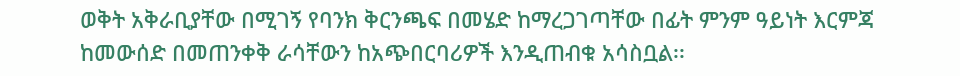ወቅት አቅራቢያቸው በሚገኝ የባንክ ቅርንጫፍ በመሄድ ከማረጋገጣቸው በፊት ምንም ዓይነት እርምጃ ከመውሰድ በመጠንቀቅ ራሳቸውን ከአጭበርባሪዎች እንዲጠብቁ አሳስቧል፡፡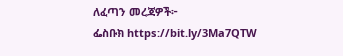ለፈጣን መረጃዎች፦
ፌስቡክ https://bit.ly/3Ma7QTW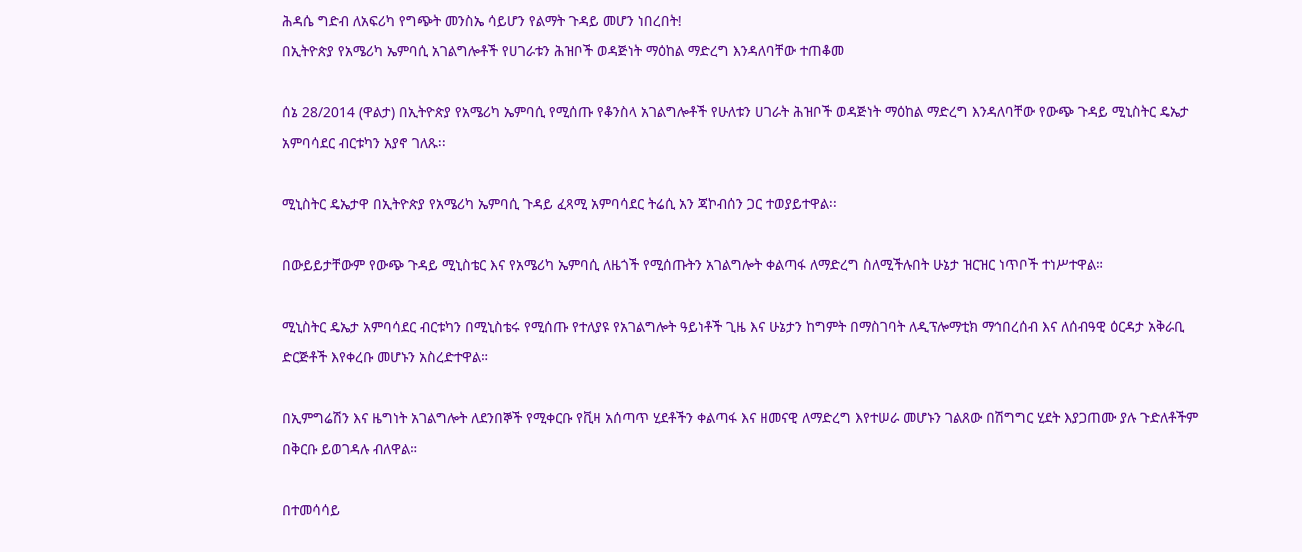ሕዳሴ ግድብ ለአፍሪካ የግጭት መንስኤ ሳይሆን የልማት ጉዳይ መሆን ነበረበት!
በኢትዮጵያ የአሜሪካ ኤምባሲ አገልግሎቶች የሀገራቱን ሕዝቦች ወዳጅነት ማዕከል ማድረግ እንዳለባቸው ተጠቆመ

ሰኔ 28/2014 (ዋልታ) በኢትዮጵያ የአሜሪካ ኤምባሲ የሚሰጡ የቆንስላ አገልግሎቶች የሁለቱን ሀገራት ሕዝቦች ወዳጅነት ማዕከል ማድረግ እንዳለባቸው የውጭ ጉዳይ ሚኒስትር ዴኤታ አምባሳደር ብርቱካን አያኖ ገለጹ፡፡

ሚኒስትር ዴኤታዋ በኢትዮጵያ የአሜሪካ ኤምባሲ ጉዳይ ፈጻሚ አምባሳደር ትሬሲ አን ጃኮብሰን ጋር ተወያይተዋል፡፡

በውይይታቸውም የውጭ ጉዳይ ሚኒስቴር እና የአሜሪካ ኤምባሲ ለዜጎች የሚሰጡትን አገልግሎት ቀልጣፋ ለማድረግ ስለሚችሉበት ሁኔታ ዝርዝር ነጥቦች ተነሥተዋል።

ሚኒስትር ዴኤታ አምባሳደር ብርቱካን በሚኒስቴሩ የሚሰጡ የተለያዩ የአገልግሎት ዓይነቶች ጊዜ እና ሁኔታን ከግምት በማስገባት ለዲፕሎማቲክ ማኅበረሰብ እና ለሰብዓዊ ዕርዳታ አቅራቢ ድርጅቶች እየቀረቡ መሆኑን አስረድተዋል።

በኢምግሬሽን እና ዜግነት አገልግሎት ለደንበኞች የሚቀርቡ የቪዛ አሰጣጥ ሂደቶችን ቀልጣፋ እና ዘመናዊ ለማድረግ እየተሠራ መሆኑን ገልጸው በሽግግር ሂደት እያጋጠሙ ያሉ ጉድለቶችም በቅርቡ ይወገዳሉ ብለዋል።

በተመሳሳይ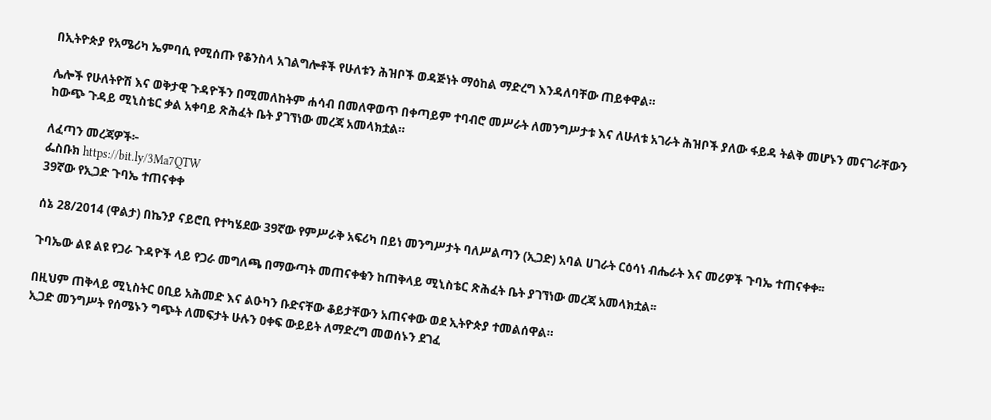በኢትዮጵያ የአሜሪካ ኤምባሲ የሚሰጡ የቆንስላ አገልግሎቶች የሁለቱን ሕዝቦች ወዳጅነት ማዕከል ማድረግ እንዳለባቸው ጠይቀዋል።

ሌሎች የሁለትዮሽ እና ወቅታዊ ጉዳዮችን በሚመለከትም ሐሳብ በመለዋወጥ በቀጣይም ተባብሮ መሥራት ለመንግሥታቱ እና ለሁለቱ አገራት ሕዝቦች ያለው ፋይዳ ትልቅ መሆኑን መናገራቸውን ከውጭ ጉዳይ ሚኒስቴር ቃል አቀባይ ጽሕፈት ቤት ያገኘነው መረጃ አመላክቷል።

ለፈጣን መረጃዎች፦
ፌስቡክ https://bit.ly/3Ma7QTW
39ኛው የኢጋድ ጉባኤ ተጠናቀቀ

ሰኔ 28/2014 (ዋልታ) በኬንያ ናይሮቢ የተካሄደው 39ኛው የምሥራቅ አፍሪካ በይነ መንግሥታት ባለሥልጣን (ኢጋድ) አባል ሀገራት ርዕሳነ ብሔራት እና መሪዎች ጉባኤ ተጠናቀቀ፡፡

ጉባኤው ልዩ ልዩ የጋራ ጉዳዮች ላይ የጋራ መግለጫ በማውጣት መጠናቀቁን ከጠቅላይ ሚኒስቴር ጽሕፈት ቤት ያገኘነው መረጃ አመላክቷል፡፡

በዚህም ጠቅላይ ሚኒስትር ዐቢይ አሕመድ እና ልዑካን ቡድናቸው ቆይታቸውን አጠናቀው ወደ ኢትዮጵያ ተመልሰዋል።
ኢጋድ መንግሥት የሰሜኑን ግጭት ለመፍታት ሁሉን ዐቀፍ ውይይት ለማድረግ መወሰኑን ደገፈ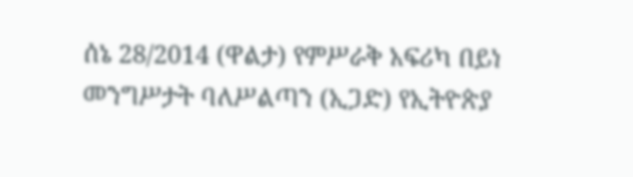ሰኔ 28/2014 (ዋልታ) የምሥራቅ አፍሪካ በይነ መንግሥታት ባለሥልጣን (ኢጋድ) የኢትዮጵያ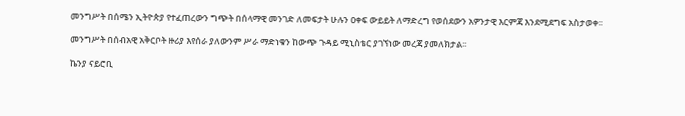መንግሥት በሰሜን ኢትዮጵያ የተፈጠረውን ግጭት በሰላማዊ መንገድ ለመፍታት ሁሉን ዐቀፍ ውይይት ለማድረግ የወሰደውን አዎንታዊ እርምጃ እንደሚደግፍ አስታወቀ፡፡

መንግሥት በሰብአዊ አቅርቦት ዙሪያ እየሰራ ያለውንም ሥራ ማድነቁን ከውጭ ጉዳይ ሚኒስቴር ያገኘነው መረጃ ያመለክታል፡፡

ኬንያ ናይሮቢ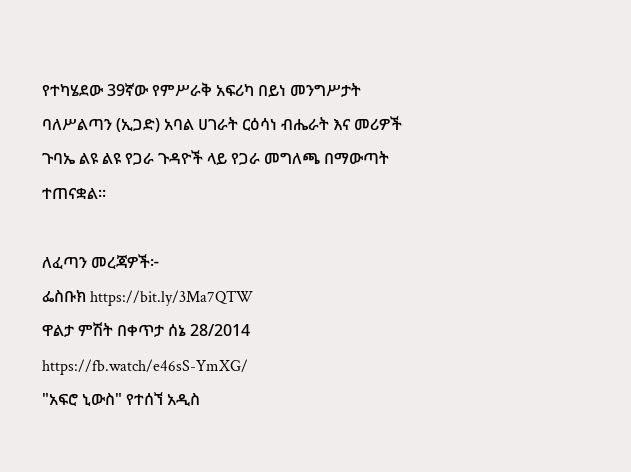የተካሄደው 39ኛው የምሥራቅ አፍሪካ በይነ መንግሥታት ባለሥልጣን (ኢጋድ) አባል ሀገራት ርዕሳነ ብሔራት እና መሪዎች ጉባኤ ልዩ ልዩ የጋራ ጉዳዮች ላይ የጋራ መግለጫ በማውጣት ተጠናቋል፡፡

ለፈጣን መረጃዎች፦
ፌስቡክ https://bit.ly/3Ma7QTW
ዋልታ ምሽት በቀጥታ ሰኔ 28/2014
https://fb.watch/e46sS-YmXG/
"አፍሮ ኒውስ" የተሰኘ አዲስ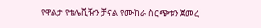የዋልታ የቴሌቪዥን ቻናል የሙከራ ስርጭቱን ጀመረ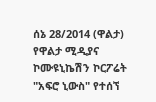ሰኔ 28/2014 (ዋልታ) የዋልታ ሚዲያና ኮሙዩኒኬሽን ኮርፖሬት "አፍሮ ኒውስ" የተሰኘ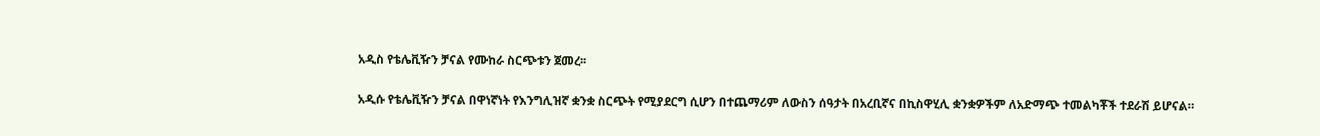አዲስ የቴሌቪዥን ቻናል የሙከራ ስርጭቱን ጀመረ፡፡

አዲሱ የቴሌቪዥን ቻናል በዋነኛነት የእንግሊዝኛ ቋንቋ ስርጭት የሚያደርግ ሲሆን በተጨማሪም ለውስን ሰዓታት በአረቢኛና በኪስዋሂሊ ቋንቋዎችም ለአድማጭ ተመልካቾች ተደራሽ ይሆናል።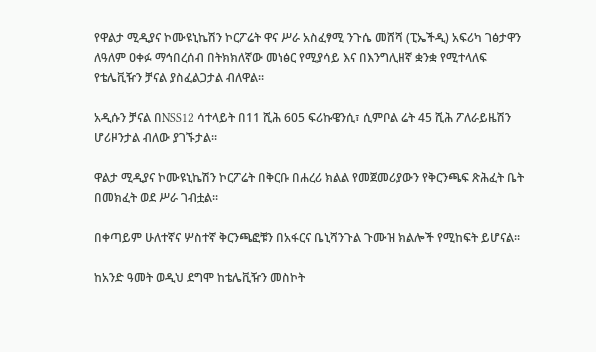የዋልታ ሚዲያና ኮሙዩኒኬሽን ኮርፖሬት ዋና ሥራ አስፈፃሚ ንጉሴ መሸሻ (ፒኤችዲ) አፍሪካ ገፅታዋን ለዓለም ዐቀፉ ማኅበረሰብ በትክክለኛው መነፅር የሚያሳይ እና በእንግሊዘኛ ቋንቋ የሚተላለፍ የቴሌቪዥን ቻናል ያስፈልጋታል ብለዋል፡፡

አዲሱን ቻናል በNSS12 ሳተላይት በ11 ሺሕ 605 ፍሪኩዌንሲ፣ ሲምቦል ሬት 45 ሺሕ ፖለራይዜሽን ሆሪዞንታል ብለው ያገኙታል፡፡

ዋልታ ሚዲያና ኮሙዩኒኬሽን ኮርፖሬት በቅርቡ በሐረሪ ክልል የመጀመሪያውን የቅርንጫፍ ጽሕፈት ቤት በመክፈት ወደ ሥራ ገብቷል፡፡

በቀጣይም ሁለተኛና ሦስተኛ ቅርንጫፎቹን በአፋርና ቤኒሻንጉል ጉሙዝ ክልሎች የሚከፍት ይሆናል፡፡

ከአንድ ዓመት ወዲህ ደግሞ ከቴሌቪዥን መስኮት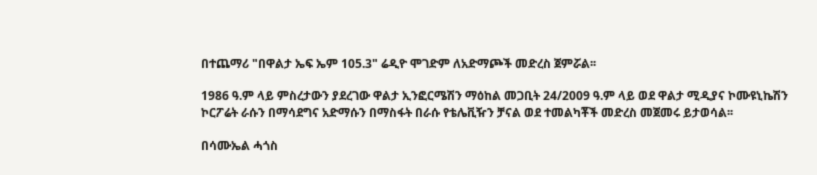በተጨማሪ "በዋልታ ኤፍ ኤም 105.3" ሬዲዮ ሞገድም ለአድማጮች መድረስ ጀምሯል፡፡

1986 ዓ.ም ላይ ምስረታውን ያደረገው ዋልታ ኢንፎርሜሽን ማዕከል መጋቢት 24/2009 ዓ.ም ላይ ወደ ዋልታ ሚዲያና ኮሙዩኒኬሽን ኮርፖሬት ራሱን በማሳደግና አድማሱን በማስፋት በራሱ የቴሌቪዥን ቻናል ወደ ተመልካቾች መድረስ መጀመሩ ይታወሳል፡፡

በሳሙኤል ሓጎስ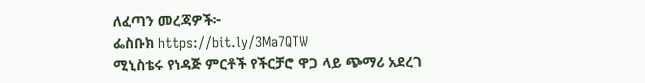ለፈጣን መረጃዎች፦
ፌስቡክ https://bit.ly/3Ma7QTW
ሚኒስቴሩ የነዳጅ ምርቶች የችርቻሮ ዋጋ ላይ ጭማሪ አደረገ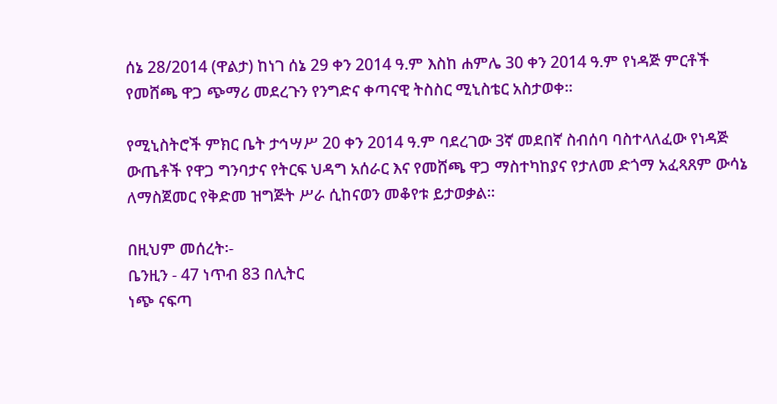ሰኔ 28/2014 (ዋልታ) ከነገ ሰኔ 29 ቀን 2014 ዓ.ም እስከ ሐምሌ 30 ቀን 2014 ዓ.ም የነዳጅ ምርቶች የመሸጫ ዋጋ ጭማሪ መደረጉን የንግድና ቀጣናዊ ትስስር ሚኒስቴር አስታወቀ፡፡

የሚኒስትሮች ምክር ቤት ታኅሣሥ 20 ቀን 2014 ዓ.ም ባደረገው 3ኛ መደበኛ ስብሰባ ባስተላለፈው የነዳጅ ውጤቶች የዋጋ ግንባታና የትርፍ ህዳግ አሰራር እና የመሸጫ ዋጋ ማስተካከያና የታለመ ድጎማ አፈጻጸም ውሳኔ ለማስጀመር የቅድመ ዝግጅት ሥራ ሲከናወን መቆየቱ ይታወቃል፡፡

በዚህም መሰረት፡-
ቤንዚን - 47 ነጥብ 83 በሊትር
ነጭ ናፍጣ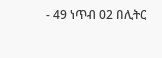- 49 ነጥብ 02 በሊትር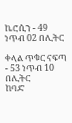ኬሮሲን - 49 ነጥብ 02 በሊትር

ቀላል ጥቁር ናፍጣ - 53 ነጥብ 10 በሊትር
ከባድ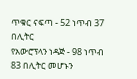ጥቁር ናፍጣ - 52 ነጥብ 37 በሊትር
የአውሮፕላን ነዳጅ - 98 ነጥብ 83 በሊትር መሆኑን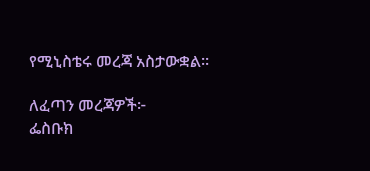የሚኒስቴሩ መረጃ አስታውቋል፡፡

ለፈጣን መረጃዎች፦
ፌስቡክ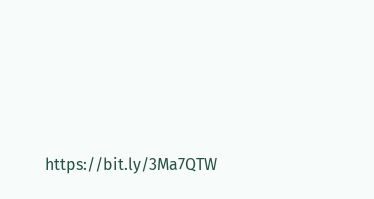https://bit.ly/3Ma7QTW